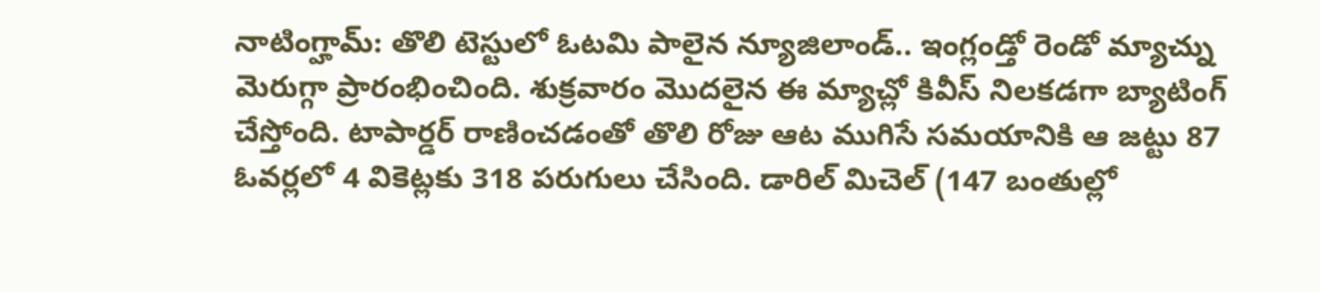నాటింగ్హామ్: తొలి టెస్టులో ఓటమి పాలైన న్యూజిలాండ్.. ఇంగ్లండ్తో రెండో మ్యాచ్ను మెరుగ్గా ప్రారంభించింది. శుక్రవారం మొదలైన ఈ మ్యాచ్లో కివీస్ నిలకడగా బ్యాటింగ్ చేస్తోంది. టాపార్డర్ రాణించడంతో తొలి రోజు ఆట ముగిసే సమయానికి ఆ జట్టు 87 ఓవర్లలో 4 వికెట్లకు 318 పరుగులు చేసింది. డారిల్ మిచెల్ (147 బంతుల్లో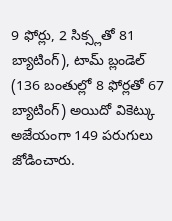9 ఫోర్లు, 2 సిక్స్లతో 81 బ్యాటింగ్), టామ్ బ్లండెల్ (136 బంతుల్లో 8 ఫోర్లతో 67 బ్యాటింగ్) అయిదో వికెట్కు అజేయంగా 149 పరుగులు జోడించారు.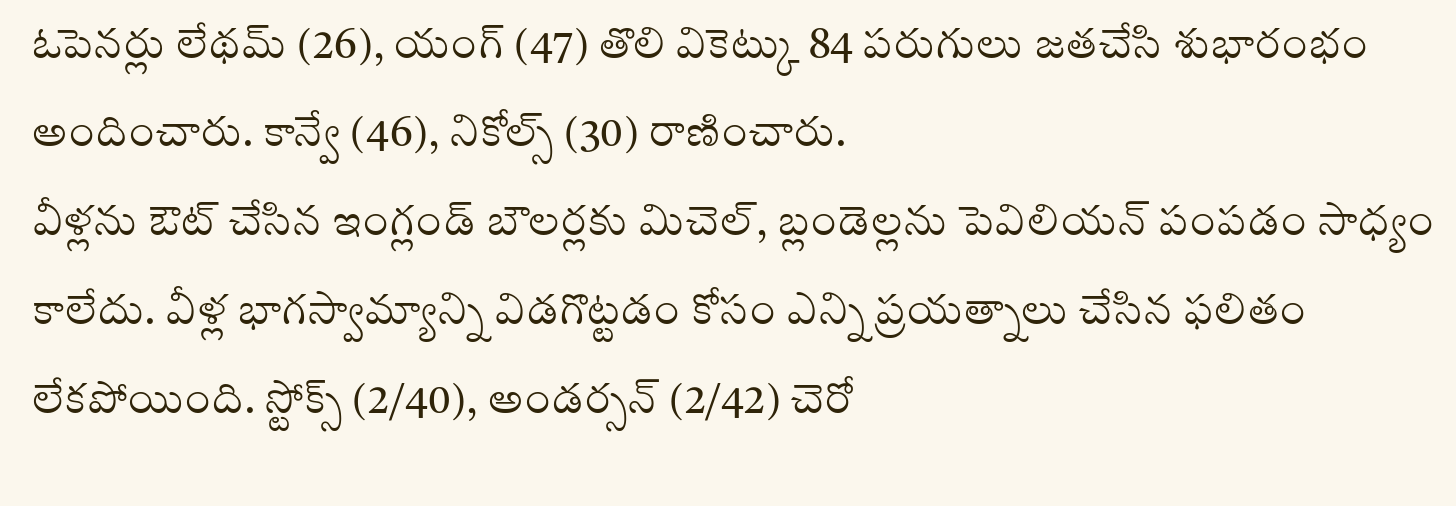ఓపెనర్లు లేథమ్ (26), యంగ్ (47) తొలి వికెట్కు 84 పరుగులు జతచేసి శుభారంభం అందించారు. కాన్వే (46), నికోల్స్ (30) రాణించారు.
వీళ్లను ఔట్ చేసిన ఇంగ్లండ్ బౌలర్లకు మిచెల్, బ్లండెల్లను పెవిలియన్ పంపడం సాధ్యం కాలేదు. వీళ్ల భాగస్వామ్యాన్ని విడగొట్టడం కోసం ఎన్ని ప్రయత్నాలు చేసిన ఫలితం లేకపోయింది. స్టోక్స్ (2/40), అండర్సన్ (2/42) చెరో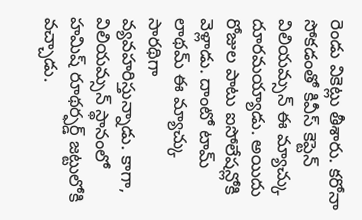రెండు వికెట్లు తీశారు. కరోనా సోకడంతో కివీస్ కెప్టెన్ విలియమ్సన్ ఈ మ్యాచ్కు దూరమయ్యాడు. అయిదు రోజుల పాటు ఐసోలేషన్లోకి వెళ్లాడు. దాంటో టామ్ లాథమ్ ఈ మ్యాచ్కు సారథిగా వ్యవహరిస్తున్నాడు. కాగా, విలియమ్సన్ స్థానంలో హమిష్ రూథర్ఫర్డ్ జట్టులోకి వచ్చాడు.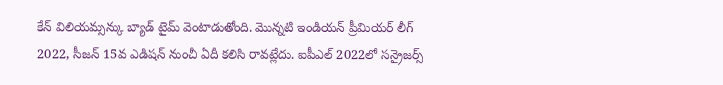కేన్ విలియమ్సన్కు బ్యాడ్ టైమ్ వెంటాడుతోంది. మొన్నటి ఇండియన్ ప్రీమియర్ లీగ్ 2022, సీజన్ 15వ ఎడిషన్ నుంచీ ఏదీ కలిసి రావట్లేదు. ఐపీఎల్ 2022లో సన్రైజర్స్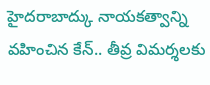హైదరాబాద్కు నాయకత్వాన్ని వహించిన కేన్.. తీవ్ర విమర్శలకు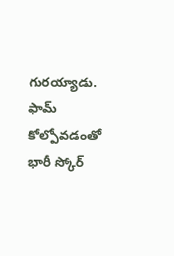గురయ్యాడు. ఫామ్ కోల్పోవడంతో భారీ స్కోర్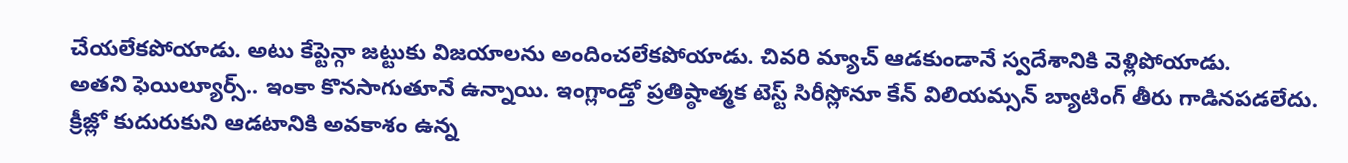చేయలేకపోయాడు. అటు కేప్టెన్గా జట్టుకు విజయాలను అందించలేకపోయాడు. చివరి మ్యాచ్ ఆడకుండానే స్వదేశానికి వెళ్లిపోయాడు.
అతని ఫెయిల్యూర్స్.. ఇంకా కొనసాగుతూనే ఉన్నాయి. ఇంగ్లాండ్తో ప్రతిష్ఠాత్మక టెస్ట్ సిరీస్లోనూ కేన్ విలియమ్సన్ బ్యాటింగ్ తీరు గాడినపడలేదు. క్రీజ్లో కుదురుకుని ఆడటానికి అవకాశం ఉన్న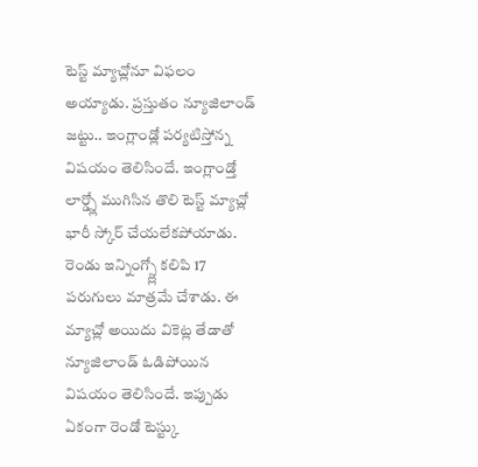టెస్ట్ మ్యాచ్లోనూ విఫలం అయ్యాడు. ప్రస్తుతం న్యూజిలాండ్ జట్టు.. ఇంగ్లాండ్లో పర్యటిస్తోన్న విషయం తెలిసిందే. ఇంగ్లాండ్తో లార్డ్స్లో ముగిసిన తొలి టెస్ట్ మ్యాచ్లో భారీ స్కోర్ చేయలేకపోయాడు. రెండు ఇన్నింగ్స్ల్లో కలిపి 17 పరుగులు మాత్రమే చేశాడు. ఈ మ్యాచ్లో అయిదు వికెట్ల తేడాతో న్యూజిలాండ్ ఓడిపోయిన విషయం తెలిసిందే. ఇప్పుడు ఏకంగా రెండో టెస్ట్కు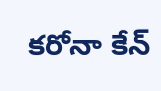కరోనా కేన్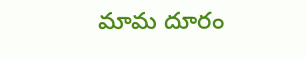మామ దూరం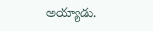అయ్యాడు.